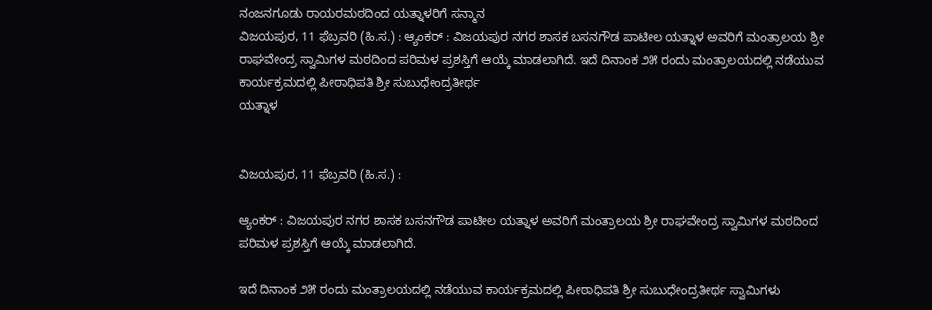ನಂಜನಗೂಡು ರಾಯರಮಠದಿಂದ ಯತ್ನಾಳರಿಗೆ ಸನ್ಮಾನ
ವಿಜಯಪುರ, 11 ಫೆಬ್ರವರಿ (ಹಿ.ಸ.) : ಆ್ಯಂಕರ್ : ವಿಜಯಪುರ ನಗರ ಶಾಸಕ ಬಸನಗೌಡ ಪಾಟೀಲ ಯತ್ನಾಳ ಅವರಿಗೆ ಮಂತ್ರಾಲಯ ಶ್ರೀ ರಾಘವೇಂದ್ರ ಸ್ವಾಮಿಗಳ ಮಠದಿಂದ ಪರಿಮಳ ಪ್ರಶಸ್ತಿಗೆ ಆಯ್ಕೆ ಮಾಡಲಾಗಿದೆ. ಇದೆ ದಿನಾಂಕ ೨೫ ರಂದು ಮಂತ್ರಾಲಯದಲ್ಲಿ ನಡೆಯುವ ಕಾರ್ಯಕ್ರಮದಲ್ಲಿ ಪೀಠಾಧಿಪತಿ ಶ್ರೀ ಸುಬುಧೇಂದ್ರತೀರ್ಥ
ಯತ್ನಾಳ


ವಿಜಯಪುರ, 11 ಫೆಬ್ರವರಿ (ಹಿ.ಸ.) :

ಆ್ಯಂಕರ್ : ವಿಜಯಪುರ ನಗರ ಶಾಸಕ ಬಸನಗೌಡ ಪಾಟೀಲ ಯತ್ನಾಳ ಅವರಿಗೆ ಮಂತ್ರಾಲಯ ಶ್ರೀ ರಾಘವೇಂದ್ರ ಸ್ವಾಮಿಗಳ ಮಠದಿಂದ ಪರಿಮಳ ಪ್ರಶಸ್ತಿಗೆ ಆಯ್ಕೆ ಮಾಡಲಾಗಿದೆ.

ಇದೆ ದಿನಾಂಕ ೨೫ ರಂದು ಮಂತ್ರಾಲಯದಲ್ಲಿ ನಡೆಯುವ ಕಾರ್ಯಕ್ರಮದಲ್ಲಿ ಪೀಠಾಧಿಪತಿ ಶ್ರೀ ಸುಬುಧೇಂದ್ರತೀರ್ಥ ಸ್ವಾಮಿಗಳು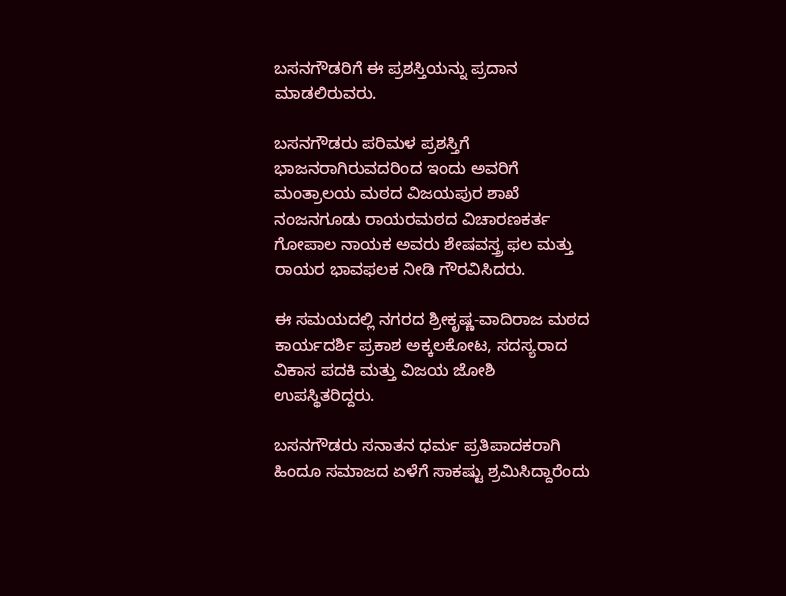ಬಸನಗೌಡರಿಗೆ ಈ ಪ್ರಶಸ್ತಿಯನ್ನು ಪ್ರದಾನ ಮಾಡಲಿರುವರು.

ಬಸನಗೌಡರು ಪರಿಮಳ ಪ್ರಶಸ್ತಿಗೆ ಭಾಜನರಾಗಿರುವದರಿಂದ ಇಂದು ಅವರಿಗೆ ಮಂತ್ರಾಲಯ ಮಠದ ವಿಜಯಪುರ ಶಾಖೆ ನಂಜನಗೂಡು ರಾಯರಮಠದ ವಿಚಾರಣಕರ್ತ ಗೋಪಾಲ ನಾಯಕ ಅವರು ಶೇಷವಸ್ತ್ರ ಫಲ ಮತ್ತು ರಾಯರ ಭಾವಫಲಕ ನೀಡಿ ಗೌರವಿಸಿದರು.

ಈ ಸಮಯದಲ್ಲಿ ನಗರದ ಶ್ರೀಕೃಷ್ಣ-ವಾದಿರಾಜ ಮಠದ ಕಾರ್ಯದರ್ಶಿ ಪ್ರಕಾಶ ಅಕ್ಕಲಕೋಟ, ಸದಸ್ಯರಾದ ವಿಕಾಸ ಪದಕಿ ಮತ್ತು ವಿಜಯ ಜೋಶಿ ಉಪಸ್ಥಿತರಿದ್ದರು.

ಬಸನಗೌಡರು ಸನಾತನ ಧರ್ಮ ಪ್ರತಿಪಾದಕರಾಗಿ ಹಿಂದೂ ಸಮಾಜದ ಏಳೆಗೆ ಸಾಕಷ್ಟು ಶ್ರಮಿಸಿದ್ದಾರೆಂದು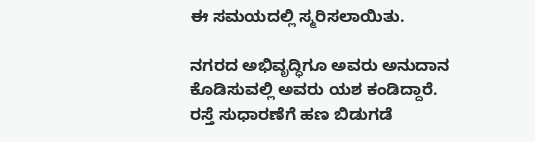ಈ ಸಮಯದಲ್ಲಿ ಸ್ಮರಿಸಲಾಯಿತು.

ನಗರದ ಅಭಿವೃದ್ಧಿಗೂ ಅವರು ಅನುದಾನ ಕೊಡಿಸುವಲ್ಲಿ ಅವರು ಯಶ ಕಂಡಿದ್ದಾರೆ. ರಸ್ತೆ ಸುಧಾರಣೆಗೆ ಹಣ ಬಿಡುಗಡೆ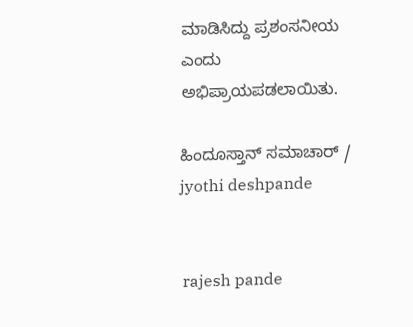ಮಾಡಿಸಿದ್ದು ಪ್ರಶಂಸನೀಯ ಎಂದು ಅಭಿಪ್ರಾಯಪಡಲಾಯಿತು.

ಹಿಂದೂಸ್ತಾನ್ ಸಮಾಚಾರ್ / jyothi deshpande


 rajesh pande